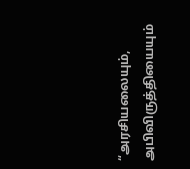“அரசியலையும், அபிவிருத்தியையும்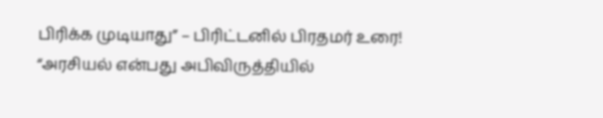பிரிக்க முடியாது” – பிரிட்டனில் பிரதமர் உரை!
“அரசியல் என்பது அபிவிருத்தியில்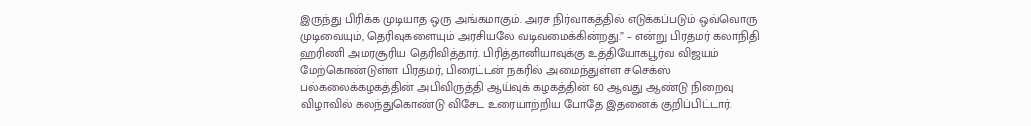இருந்து பிரிக்க முடியாத ஒரு அங்கமாகும். அரச நிர்வாகத்தில் எடுக்கப்படும் ஒவ்வொரு முடிவையும், தெரிவுகளையும் அரசியலே வடிவமைக்கின்றது.” – என்று பிரதமர் கலாநிதி ஹரிணி அமரசூரிய தெரிவித்தார். பிரித்தானியாவுக்கு உத்தியோகபூர்வ விஜயம் மேற்கொண்டுள்ள பிரதமர், பிரைட்டன் நகரில் அமைந்துள்ள சசெக்ஸ் பல்கலைக்கழகத்தின் அபிவிருத்தி ஆய்வுக் கழகத்தின் 60 ஆவது ஆண்டு நிறைவு விழாவில் கலந்துகொண்டு விசேட உரையாற்றிய போதே இதனைக் குறிப்பிட்டார்.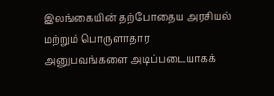இலங்கையின் தற்போதைய அரசியல் மற்றும் பொருளாதார அனுபவங்களை அடிப்படையாகக்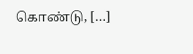கொண்டு, […]